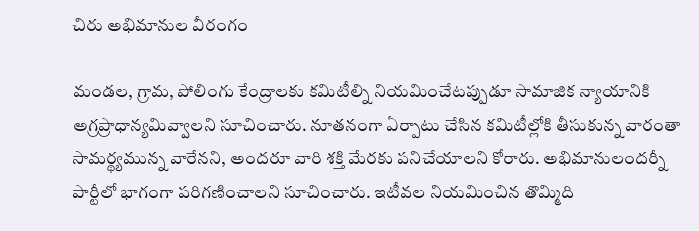చిరు అభిమానుల వీరంగం

మండల, గ్రామ, పోలింగు కేంద్రాలకు కమిటీల్ని నియమించేటప్పుడూ సామాజిక న్యాయానికి అగ్రప్రాధాన్యమివ్వాలని సూచించారు. నూతనంగా ఏర్పాటు చేసిన కమిటీల్లోకి తీసుకున్న వారంతా సామర్థ్యమున్న వారేనని, అందరూ వారి శక్తి మేరకు పనిచేయాలని కోరారు. అభిమానులందర్నీ పార్టీలో భాగంగా పరిగణించాలని సూచించారు. ఇటీవల నియమించిన తొమ్మిది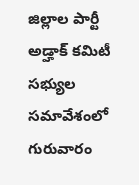జిల్లాల పార్టీ అడ్హాక్ కమిటీ సభ్యుల సమావేశంలో గురువారం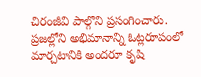చిరంజీవి పాల్గొని ప్రసంగించారు. ప్రజల్లోని అభిమానాన్ని ఓట్లరూపంలో మార్చటానికి అందరూ కృషి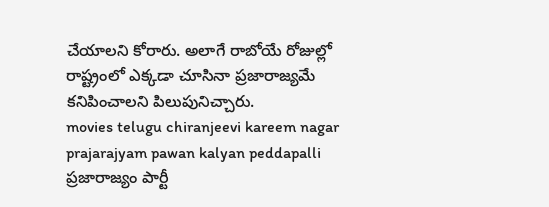చేయాలని కోరారు. అలాగే రాబోయే రోజుల్లో రాష్ట్రంలో ఎక్కడా చూసినా ప్రజారాజ్యమే కనిపించాలని పిలుపునిచ్చారు.
movies telugu chiranjeevi kareem nagar prajarajyam pawan kalyan peddapalli ప్రజారాజ్యం పార్టీ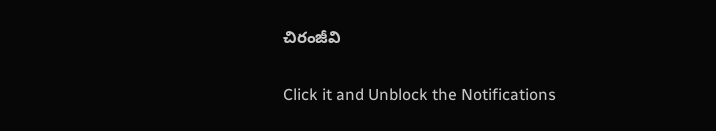చిరంజీవి


Click it and Unblock the Notifications